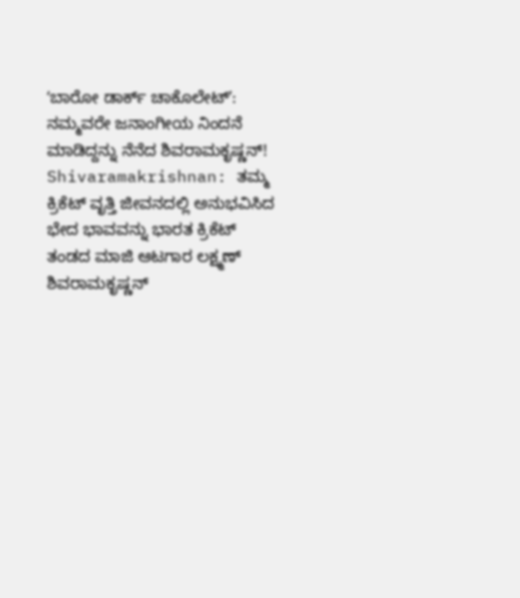ʻಬಾರೋ ಡಾರ್ಕ್ ಚಾಕೊಲೇಟ್ʼ: ನಮ್ಮವರೇ ಜನಾಂಗೀಯ ನಿಂದನೆ ಮಾಡಿದ್ದನ್ನು ನೆನೆದ ಶಿವರಾಮಕೃಷ್ಣನ್!
Shivaramakrishnan: ತಮ್ಮ ಕ್ರಿಕೆಟ್ ವೃತ್ತಿ ಜೀವನದಲ್ಲಿ ಅನುಭವಿಸಿದ ಭೇದ ಭಾವವನ್ನು ಭಾರತ ಕ್ರಿಕೆಟ್ ತಂಡದ ಮಾಜಿ ಆಟಗಾರ ಲಕ್ಷ್ಮಣ್ ಶಿವರಾಮಕೃಷ್ಣನ್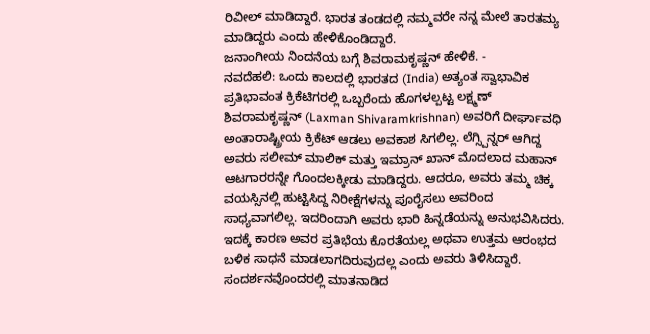ರಿವೀಲ್ ಮಾಡಿದ್ದಾರೆ. ಭಾರತ ತಂಡದಲ್ಲಿ ನಮ್ಮವರೇ ನನ್ನ ಮೇಲೆ ತಾರತಮ್ಯ ಮಾಡಿದ್ದರು ಎಂದು ಹೇಳಿಕೊಂಡಿದ್ದಾರೆ.
ಜನಾಂಗೀಯ ನಿಂದನೆಯ ಬಗ್ಗೆ ಶಿವರಾಮಕೃಷ್ಣನ್ ಹೇಳಿಕೆ. -
ನವದೆಹಲಿ: ಒಂದು ಕಾಲದಲ್ಲಿ ಭಾರತದ (India) ಅತ್ಯಂತ ಸ್ವಾಭಾವಿಕ ಪ್ರತಿಭಾವಂತ ಕ್ರಿಕೆಟಿಗರಲ್ಲಿ ಒಬ್ಬರೆಂದು ಹೊಗಳಲ್ಪಟ್ಟ ಲಕ್ಷ್ಮಣ್ ಶಿವರಾಮಕೃಷ್ಣನ್ (Laxman Shivaramkrishnan) ಅವರಿಗೆ ದೀರ್ಘಾವಧಿ ಅಂತಾರಾಷ್ಟ್ರೀಯ ಕ್ರಿಕೆಟ್ ಆಡಲು ಅವಕಾಶ ಸಿಗಲಿಲ್ಲ. ಲೆಗ್ಸ್ಪಿನ್ನರ್ ಆಗಿದ್ದ ಅವರು ಸಲೀಮ್ ಮಾಲಿಕ್ ಮತ್ತು ಇಮ್ರಾನ್ ಖಾನ್ ಮೊದಲಾದ ಮಹಾನ್ ಆಟಗಾರರನ್ನೇ ಗೊಂದಲಕ್ಕೀಡು ಮಾಡಿದ್ದರು. ಆದರೂ, ಅವರು ತಮ್ಮ ಚಿಕ್ಕ ವಯಸ್ಸಿನಲ್ಲಿ ಹುಟ್ಟಿಸಿದ್ದ ನಿರೀಕ್ಷೆಗಳನ್ನು ಪೂರೈಸಲು ಅವರಿಂದ ಸಾಧ್ಯವಾಗಲಿಲ್ಲ. ಇದರಿಂದಾಗಿ ಅವರು ಭಾರಿ ಹಿನ್ನಡೆಯನ್ನು ಅನುಭವಿಸಿದರು.
ಇದಕ್ಕೆ ಕಾರಣ ಅವರ ಪ್ರತಿಭೆಯ ಕೊರತೆಯಲ್ಲ ಅಥವಾ ಉತ್ತಮ ಆರಂಭದ ಬಳಿಕ ಸಾಧನೆ ಮಾಡಲಾಗದಿರುವುದಲ್ಲ ಎಂದು ಅವರು ತಿಳಿಸಿದ್ದಾರೆ. ಸಂದರ್ಶನವೊಂದರಲ್ಲಿ ಮಾತನಾಡಿದ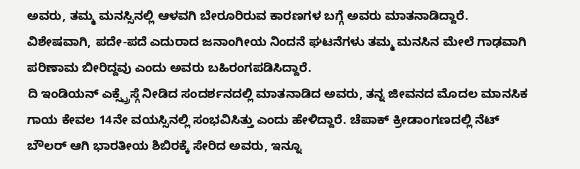ಅವರು, ತಮ್ಮ ಮನಸ್ಸಿನಲ್ಲಿ ಆಳವಗಿ ಬೇರೂರಿರುವ ಕಾರಣಗಳ ಬಗ್ಗೆ ಅವರು ಮಾತನಾಡಿದ್ದಾರೆ. ವಿಶೇಷವಾಗಿ, ಪದೇ-ಪದೆ ಎದುರಾದ ಜನಾಂಗೀಯ ನಿಂದನೆ ಘಟನೆಗಳು ತಮ್ಮ ಮನಸಿನ ಮೇಲೆ ಗಾಢವಾಗಿ ಪರಿಣಾಮ ಬೀರಿದ್ದವು ಎಂದು ಅವರು ಬಹಿರಂಗಪಡಿಸಿದ್ದಾರೆ.
ದಿ ಇಂಡಿಯನ್ ಎಕ್ಸ್ಪ್ರೆಸ್ಗೆ ನೀಡಿದ ಸಂದರ್ಶನದಲ್ಲಿ ಮಾತನಾಡಿದ ಅವರು, ತನ್ನ ಜೀವನದ ಮೊದಲ ಮಾನಸಿಕ ಗಾಯ ಕೇವಲ 14ನೇ ವಯಸ್ಸಿನಲ್ಲಿ ಸಂಭವಿಸಿತ್ತು ಎಂದು ಹೇಳಿದ್ದಾರೆ. ಚೆಪಾಕ್ ಕ್ರೀಡಾಂಗಣದಲ್ಲಿ ನೆಟ್ ಬೌಲರ್ ಆಗಿ ಭಾರತೀಯ ಶಿಬಿರಕ್ಕೆ ಸೇರಿದ ಅವರು, ಇನ್ನೂ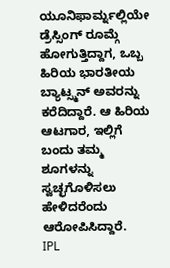ಯೂನಿಫಾರ್ಮ್ನಲ್ಲಿಯೇ ಡ್ರೆಸ್ಸಿಂಗ್ ರೂಮ್ಗೆ ಹೋಗುತ್ತಿದ್ದಾಗ, ಒಬ್ಬ ಹಿರಿಯ ಭಾರತೀಯ ಬ್ಯಾಟ್ಸ್ಮನ್ ಅವರನ್ನು ಕರೆದಿದ್ದಾರೆ. ಆ ಹಿರಿಯ ಆಟಗಾರ, ಇಲ್ಲಿಗೆ ಬಂದು ತಮ್ಮ ಶೂಗಳನ್ನು ಸ್ವಚ್ಛಗೊಳಿಸಲು ಹೇಳಿದರೆಂದು ಆರೋಪಿಸಿದ್ದಾರೆ.
IPL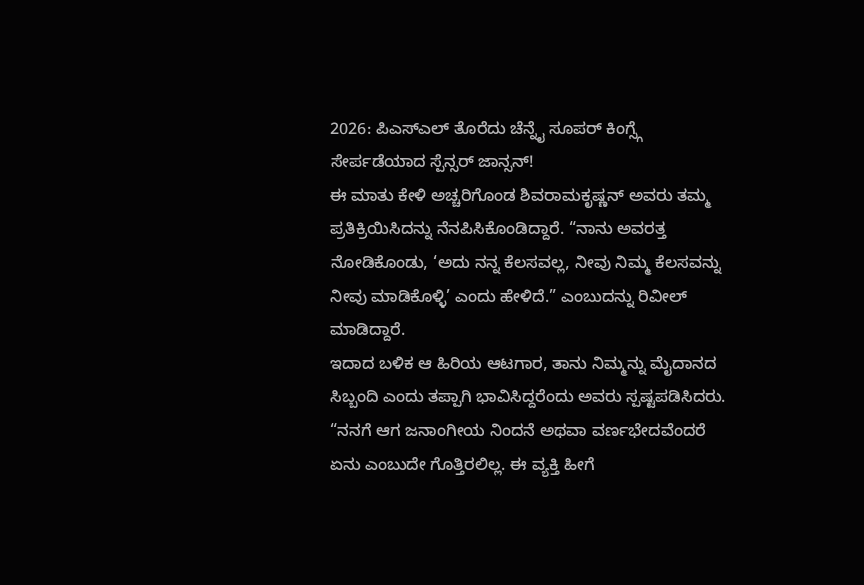2026: ಪಿಎಸ್ಎಲ್ ತೊರೆದು ಚೆನ್ನೈ ಸೂಪರ್ ಕಿಂಗ್ಸ್ಗೆ ಸೇರ್ಪಡೆಯಾದ ಸ್ಪೆನ್ಸರ್ ಜಾನ್ಸನ್!
ಈ ಮಾತು ಕೇಳಿ ಅಚ್ಚರಿಗೊಂಡ ಶಿವರಾಮಕೃಷ್ಣನ್ ಅವರು ತಮ್ಮ ಪ್ರತಿಕ್ರಿಯಿಸಿದನ್ನು ನೆನಪಿಸಿಕೊಂಡಿದ್ದಾರೆ. “ನಾನು ಅವರತ್ತ ನೋಡಿಕೊಂಡು, ‘ಅದು ನನ್ನ ಕೆಲಸವಲ್ಲ, ನೀವು ನಿಮ್ಮ ಕೆಲಸವನ್ನು ನೀವು ಮಾಡಿಕೊಳ್ಳಿ’ ಎಂದು ಹೇಳಿದೆ.” ಎಂಬುದನ್ನು ರಿವೀಲ್ ಮಾಡಿದ್ದಾರೆ.
ಇದಾದ ಬಳಿಕ ಆ ಹಿರಿಯ ಆಟಗಾರ, ತಾನು ನಿಮ್ಮನ್ನು ಮೈದಾನದ ಸಿಬ್ಬಂದಿ ಎಂದು ತಪ್ಪಾಗಿ ಭಾವಿಸಿದ್ದರೆಂದು ಅವರು ಸ್ಪಷ್ಟಪಡಿಸಿದರು. “ನನಗೆ ಆಗ ಜನಾಂಗೀಯ ನಿಂದನೆ ಅಥವಾ ವರ್ಣಭೇದವೆಂದರೆ ಏನು ಎಂಬುದೇ ಗೊತ್ತಿರಲಿಲ್ಲ. ಈ ವ್ಯಕ್ತಿ ಹೀಗೆ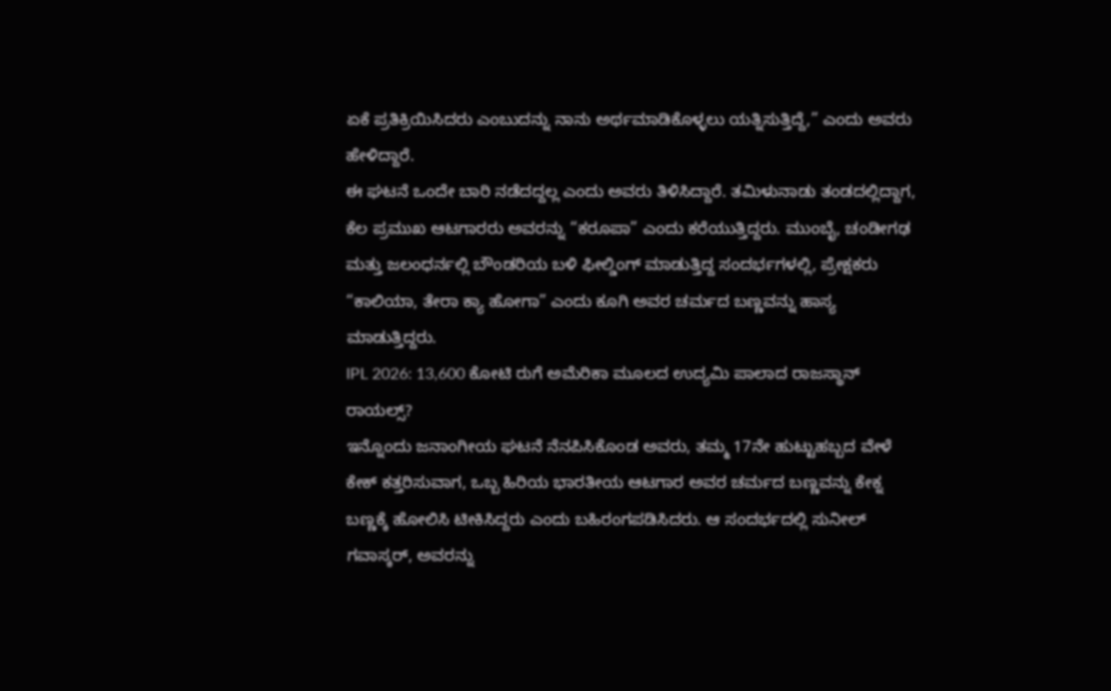ಏಕೆ ಪ್ರತಿಕ್ರಿಯಿಸಿದರು ಎಂಬುದನ್ನು ನಾನು ಅರ್ಥಮಾಡಿಕೊಳ್ಳಲು ಯತ್ನಿಸುತ್ತಿದ್ದೆ,” ಎಂದು ಅವರು ಹೇಳಿದ್ದಾರೆ.
ಈ ಘಟನೆ ಒಂದೇ ಬಾರಿ ನಡೆದದ್ದಲ್ಲ ಎಂದು ಅವರು ತಿಳಿಸಿದ್ದಾರೆ. ತಮಿಳುನಾಡು ತಂಡದಲ್ಲಿದ್ದಾಗ, ಕೆಲ ಪ್ರಮುಖ ಆಟಗಾರರು ಅವರನ್ನು “ಕರೂಪಾ” ಎಂದು ಕರೆಯುತ್ತಿದ್ದರು. ಮುಂಬೈ, ಚಂಡೀಗಢ ಮತ್ತು ಜಲಂಧರ್ನಲ್ಲಿ ಬೌಂಡರಿಯ ಬಳಿ ಫೀಲ್ಡಿಂಗ್ ಮಾಡುತ್ತಿದ್ದ ಸಂದರ್ಭಗಳಲ್ಲಿ, ಪ್ರೇಕ್ಷಕರು “ಕಾಲಿಯಾ, ತೇರಾ ಕ್ಯಾ ಹೋಗಾ” ಎಂದು ಕೂಗಿ ಅವರ ಚರ್ಮದ ಬಣ್ಣವನ್ನು ಹಾಸ್ಯ ಮಾಡುತ್ತಿದ್ದರು.
IPL 2026: 13,600 ಕೋಟಿ ರುಗೆ ಅಮೆರಿಕಾ ಮೂಲದ ಉದ್ಯಮಿ ಪಾಲಾದ ರಾಜಸ್ಥಾನ್ ರಾಯಲ್ಸ್?
ಇನ್ನೊಂದು ಜನಾಂಗೀಯ ಘಟನೆ ನೆನಪಿಸಿಕೊಂಡ ಅವರು, ತಮ್ಮ 17ನೇ ಹುಟ್ಟುಹಬ್ಬದ ವೇಳೆ ಕೇಕ್ ಕತ್ತರಿಸುವಾಗ, ಒಬ್ಬ ಹಿರಿಯ ಭಾರತೀಯ ಆಟಗಾರ ಅವರ ಚರ್ಮದ ಬಣ್ಣವನ್ನು ಕೇಕ್ನ ಬಣ್ಣಕ್ಕೆ ಹೋಲಿಸಿ ಟೀಕಿಸಿದ್ದರು ಎಂದು ಬಹಿರಂಗಪಡಿಸಿದರು. ಆ ಸಂದರ್ಭದಲ್ಲಿ ಸುನೀಲ್ ಗವಾಸ್ಕರ್, ಅವರನ್ನು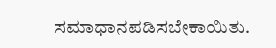ಸಮಾಧಾನಪಡಿಸಬೇಕಾಯಿತು.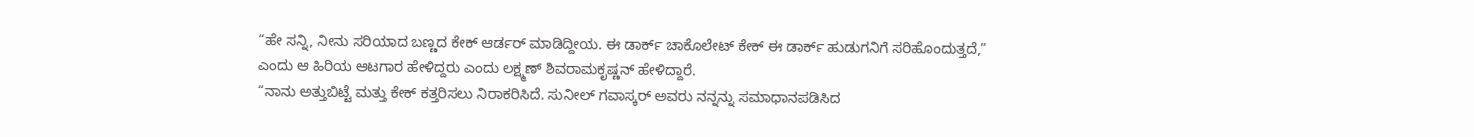“ಹೇ ಸನ್ನಿ, ನೀನು ಸರಿಯಾದ ಬಣ್ಣದ ಕೇಕ್ ಆರ್ಡರ್ ಮಾಡಿದ್ದೀಯ. ಈ ಡಾರ್ಕ್ ಚಾಕೊಲೇಟ್ ಕೇಕ್ ಈ ಡಾರ್ಕ್ ಹುಡುಗನಿಗೆ ಸರಿಹೊಂದುತ್ತದೆ,” ಎಂದು ಆ ಹಿರಿಯ ಆಟಗಾರ ಹೇಳಿದ್ದರು ಎಂದು ಲಕ್ಷ್ಮಣ್ ಶಿವರಾಮಕೃಷ್ಣನ್ ಹೇಳಿದ್ದಾರೆ.
“ನಾನು ಅತ್ತುಬಿಟ್ಟೆ ಮತ್ತು ಕೇಕ್ ಕತ್ತರಿಸಲು ನಿರಾಕರಿಸಿದೆ. ಸುನೀಲ್ ಗವಾಸ್ಕರ್ ಅವರು ನನ್ನನ್ನು ಸಮಾಧಾನಪಡಿಸಿದ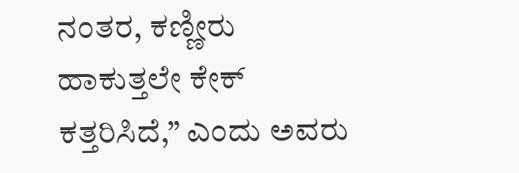ನಂತರ, ಕಣ್ಣೀರು ಹಾಕುತ್ತಲೇ ಕೇಕ್ ಕತ್ತರಿಸಿದೆ,” ಎಂದು ಅವರು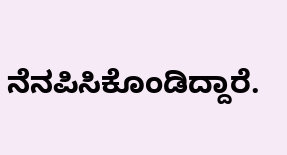ನೆನಪಿಸಿಕೊಂಡಿದ್ದಾರೆ.